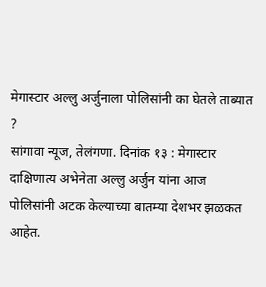मेगास्टार अल्लु अर्जुनाला पोलिसांनी का घेतले ताब्यात ?
सांगावा न्यूज, तेलंगणा. दिनांक १३ : मेगास्टार दाक्षिणात्य अभेनेता अल्लु अर्जुन यांना आज पोलिसांनी अटक केल्याच्या बातम्या देशभर झळकत आहेत.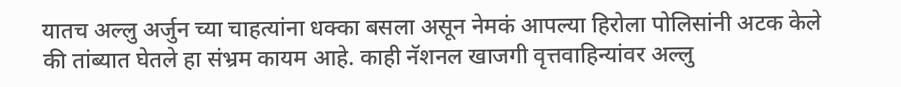यातच अल्लु अर्जुन च्या चाहत्यांना धक्का बसला असून नेमकं आपल्या हिरोला पोलिसांनी अटक केले की तांब्यात घेतले हा संभ्रम कायम आहे. काही नॅशनल खाजगी वृत्तवाहिन्यांवर अल्लु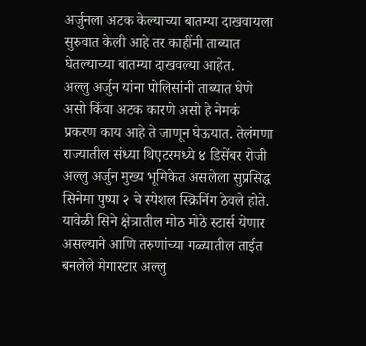अर्जुनला अटक केल्याच्या बातम्या दाखवायला सुरुवात केली आहे तर काहींनी ताब्यात घेतल्याच्या बातम्या दाखवल्या आहेत.
अल्लु अर्जुन यांना पोलिसांनी ताब्यात घेणे असो किंवा अटक कारणे असो हे नेमकं प्रकरण काय आहे ते जाणून घेऊयात. तेलंगणा राज्यातील संध्या थिएटरमध्ये ४ डिसेंबर रोजी अल्लु अर्जुन मुख्य भूमिकेत असलेला सुप्रसिद्ध सिनेमा पुष्पा २ चे स्पेशल स्क्रिनिंग ठेवले होते. यावेळी सिने क्षेत्रातील मोठ मोठे स्टार्स येणार असल्याने आणि तरुणांच्या गळ्यातील ताईत बनलेले मेगास्टार अल्लु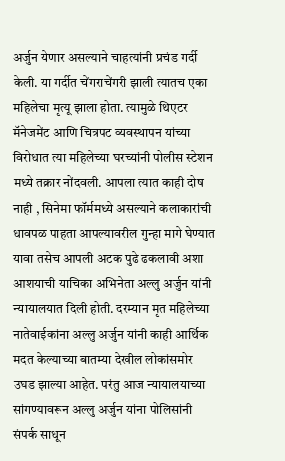अर्जुन येणार असल्याने चाहत्यांनी प्रचंड गर्दी केली. या गर्दीत चेंगराचेंगरी झाली त्यातच एका महिलेचा मृत्यू झाला होता. त्यामुळे थिएटर मॅनेजमेंट आणि चित्रपट व्यवस्थापन यांच्या विरोधात त्या महिलेच्या घरच्यांनी पोलीस स्टेशन मध्ये तक्रार नोंदवली. आपला त्यात काही दोष नाही , सिनेमा फॉर्ममध्ये असल्याने कलाकारांची धावपळ पाहता आपल्यावरील गुन्हा मागे घेण्यात यावा तसेच आपली अटक पुढे ढकलावी अशा आशयाची याचिका अभिनेता अल्लु अर्जुन यांनी न्यायालयात दिली होती. दरम्यान मृत महिलेच्या नातेवाईकांना अल्लु अर्जुन यांनी काही आर्थिक मदत केल्याच्या बातम्या देखील लोकांसमोर उघड झाल्या आहेत. परंतु आज न्यायालयाच्या सांगण्यावरून अल्लु अर्जुन यांना पोलिसांनी संपर्क साधून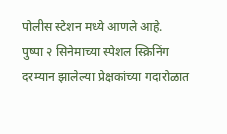पोलीस स्टेशन मध्ये आणले आहे.
पुष्पा २ सिनेमाच्या स्पेशल स्क्रिनिंग दरम्यान झालेल्या प्रेक्षकांच्या गदारोळात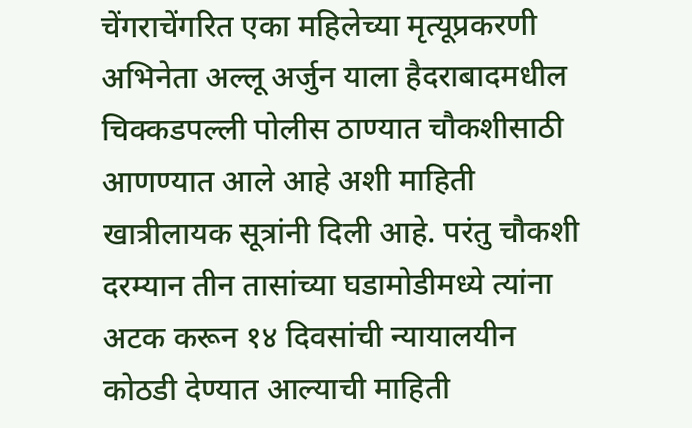चेंगराचेंगरित एका महिलेच्या मृत्यूप्रकरणी अभिनेता अल्लू अर्जुन याला हैदराबादमधील चिक्कडपल्ली पोलीस ठाण्यात चौकशीसाठी आणण्यात आले आहे अशी माहिती खात्रीलायक सूत्रांनी दिली आहे. परंतु चौकशी दरम्यान तीन तासांच्या घडामोडीमध्ये त्यांना अटक करून १४ दिवसांची न्यायालयीन कोठडी देण्यात आल्याची माहिती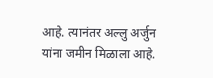आहे. त्यानंतर अल्लु अर्जुन यांना जमीन मिळाला आहे.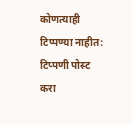कोणत्याही टिप्पण्या नाहीत:
टिप्पणी पोस्ट करा